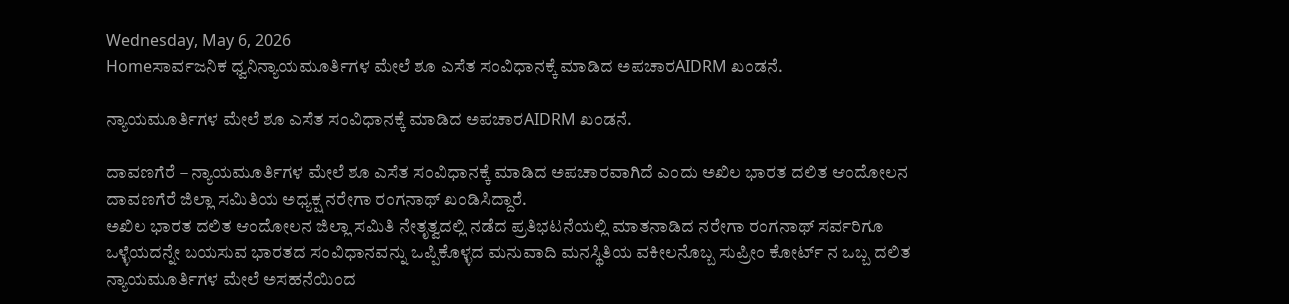Wednesday, May 6, 2026
Homeಸಾರ್ವಜನಿಕ ಧ್ವನಿನ್ಯಾಯಮೂರ್ತಿಗಳ ಮೇಲೆ ಶೂ ಎಸೆತ ಸಂವಿಧಾನಕ್ಕೆ ಮಾಡಿದ ಅಪಚಾರAIDRM ಖಂಡನೆ.

ನ್ಯಾಯಮೂರ್ತಿಗಳ ಮೇಲೆ ಶೂ ಎಸೆತ ಸಂವಿಧಾನಕ್ಕೆ ಮಾಡಿದ ಅಪಚಾರAIDRM ಖಂಡನೆ.

ದಾವಣಗೆರೆ – ನ್ಯಾಯಮೂರ್ತಿಗಳ ಮೇಲೆ ಶೂ ಎಸೆತ ಸಂವಿಧಾನಕ್ಕೆ ಮಾಡಿದ ಅಪಚಾರವಾಗಿದೆ ಎಂದು ಅಖಿಲ ಭಾರತ ದಲಿತ ಆಂದೋಲನ ದಾವಣಗೆರೆ ಜಿಲ್ಲಾ ಸಮಿತಿಯ ಅಧ್ಯಕ್ಷ ನರೇಗಾ ರಂಗನಾಥ್ ಖಂಡಿಸಿದ್ದಾರೆ.
ಅಖಿಲ ಭಾರತ ದಲಿತ ಆಂದೋಲನ ಜಿಲ್ಲಾ ಸಮಿತಿ ನೇತೃತ್ವದಲ್ಲಿ ನಡೆದ ಪ್ರತಿಭಟನೆಯಲ್ಲಿ ಮಾತನಾಡಿದ ನರೇಗಾ ರಂಗನಾಥ್ ಸರ್ವರಿಗೂ ಒಳ್ಳೆಯದನ್ನೇ ಬಯಸುವ ಭಾರತದ ಸಂವಿಧಾನವನ್ನು ಒಪ್ಪಿಕೊಳ್ಳದ ಮನುವಾದಿ ಮನಸ್ಥಿತಿಯ ವಕೀಲನೊಬ್ಬ ಸುಪ್ರೀಂ ಕೋರ್ಟ್ ನ ಒಬ್ಬ ದಲಿತ ನ್ಯಾಯಮೂರ್ತಿಗಳ ಮೇಲೆ ಅಸಹನೆಯಿಂದ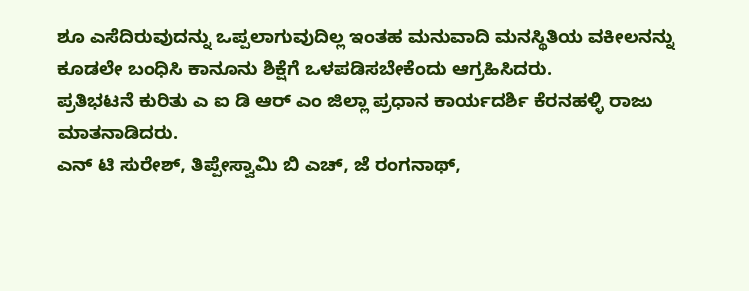ಶೂ ಎಸೆದಿರುವುದನ್ನು ಒಪ್ಪಲಾಗುವುದಿಲ್ಲ ಇಂತಹ ಮನುವಾದಿ ಮನಸ್ಥಿತಿಯ ವಕೀಲನನ್ನು ಕೂಡಲೇ ಬಂಧಿಸಿ ಕಾನೂನು ಶಿಕ್ಷೆಗೆ ಒಳಪಡಿಸಬೇಕೆಂದು ಆಗ್ರಹಿಸಿದರು.
ಪ್ರತಿಭಟನೆ ಕುರಿತು ಎ ಐ ಡಿ ಆರ್ ಎಂ ಜಿಲ್ಲಾ ಪ್ರಧಾನ ಕಾರ್ಯದರ್ಶಿ ಕೆರನಹಳ್ಳಿ ರಾಜು ಮಾತನಾಡಿದರು.
ಎನ್ ಟಿ ಸುರೇಶ್, ತಿಪ್ಪೇಸ್ವಾಮಿ ಬಿ ಎಚ್, ಜೆ ರಂಗನಾಥ್,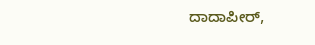ದಾದಾಪೀರ್,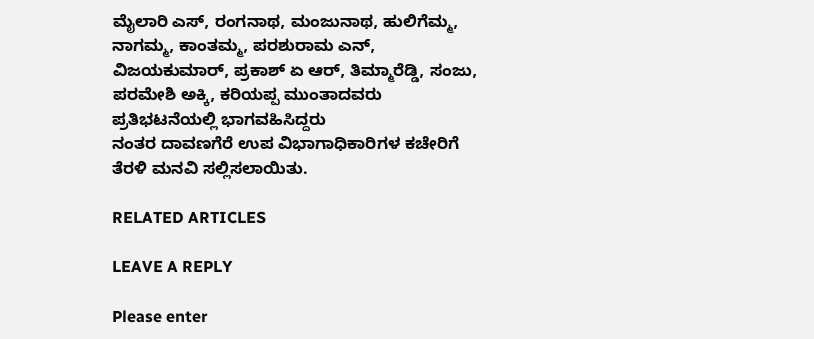ಮೈಲಾರಿ ಎಸ್, ರಂಗನಾಥ, ಮಂಜುನಾಥ, ಹುಲಿಗೆಮ್ಮ, ನಾಗಮ್ಮ, ಕಾಂತಮ್ಮ, ಪರಶುರಾಮ ಎನ್, ವಿಜಯಕುಮಾರ್, ಪ್ರಕಾಶ್ ಏ ಆರ್, ತಿಮ್ಮಾರೆಡ್ಡಿ, ಸಂಜು, ಪರಮೇಶಿ ಅಕ್ಕಿ, ಕರಿಯಪ್ಪ ಮುಂತಾದವರು ಪ್ರತಿಭಟನೆಯಲ್ಲಿ ಭಾಗವಹಿಸಿದ್ದರು
ನಂತರ ದಾವಣಗೆರೆ ಉಪ ವಿಭಾಗಾಧಿಕಾರಿಗಳ ಕಚೇರಿಗೆ ತೆರಳಿ ಮನವಿ ಸಲ್ಲಿಸಲಾಯಿತು.

RELATED ARTICLES

LEAVE A REPLY

Please enter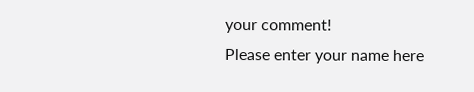your comment!
Please enter your name here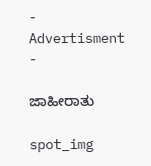- Advertisment -

ಜಾಹೀರಾತು

spot_img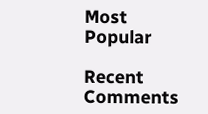Most Popular

Recent Comments